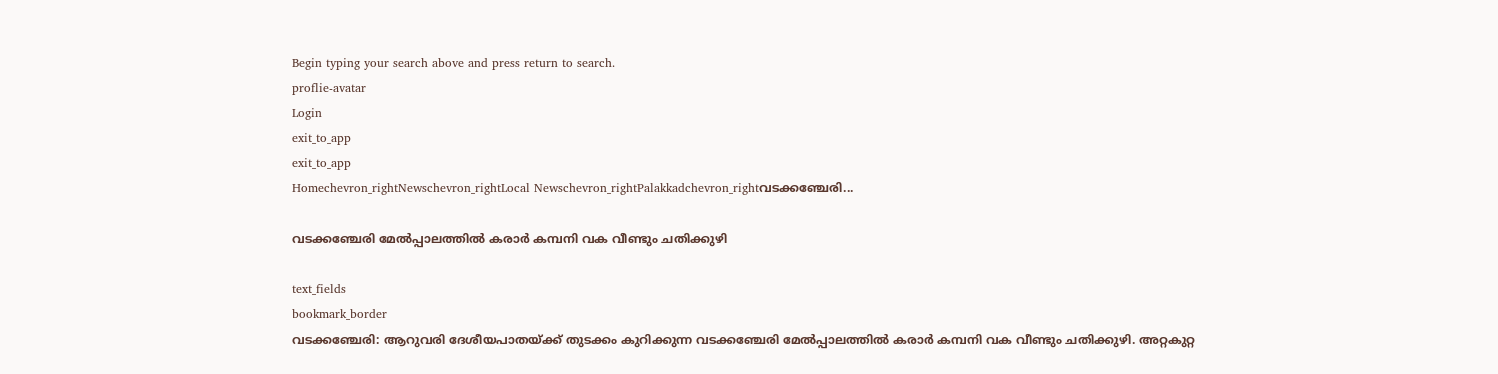Begin typing your search above and press return to search.
proflie-avatar
Login
exit_to_app
exit_to_app
Homechevron_rightNewschevron_rightLocal Newschevron_rightPalakkadchevron_rightവടക്കഞ്ചേരി...

വടക്കഞ്ചേരി മേല്‍പ്പാലത്തില്‍ കരാര്‍ കമ്പനി വക വീണ്ടും ചതിക്കുഴി

text_fields
bookmark_border
വടക്കഞ്ചേരി: ആറുവരി ദേശീയപാതയ്ക്ക് തുടക്കം കുറിക്കുന്ന വടക്കഞ്ചേരി മേല്‍പ്പാലത്തില്‍ കരാര്‍ കമ്പനി വക വീണ്ടും ചതിക്കുഴി. അറ്റകുറ്റ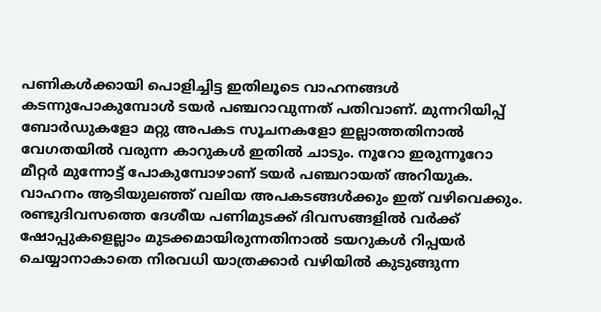പണികള്‍ക്കായി പൊളിച്ചിട്ട ഇതിലൂടെ വാഹനങ്ങള്‍ കടന്നുപോകുമ്പോള്‍ ടയര്‍ പഞ്ചറാവുന്നത് പതിവാണ്. മുന്നറിയിപ്പ് ബോര്‍ഡുകളോ മറ്റു അപകട സൂചനകളോ ഇല്ലാത്തതിനാല്‍ വേഗതയില്‍ വരുന്ന കാറുകള്‍ ഇതില്‍ ചാടും. നൂറോ ഇരുന്നൂറോ മീറ്റര്‍ മുന്നോട്ട് പോകുമ്പോഴാണ് ടയര്‍ പഞ്ചറായത് അറിയുക. വാഹനം ആടിയുലഞ്ഞ് വലിയ അപകടങ്ങള്‍ക്കും ഇത് വഴിവെക്കും. രണ്ടുദിവസത്തെ ദേശീയ പണിമുടക്ക് ദിവസങ്ങളില്‍ വര്‍ക്ക് ഷോപ്പുകളെല്ലാം മുടക്കമായിരുന്നതിനാല്‍ ടയറുകള്‍ റിപ്പയര്‍ ചെയ്യാനാകാതെ നിരവധി യാത്രക്കാര്‍ വഴിയില്‍ കുടുങ്ങുന്ന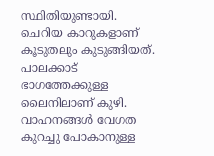സ്ഥിതിയുണ്ടായി. ചെറിയ കാറുകളാണ് കൂടുതലും കുടുങ്ങിയത്. പാലക്കാട് ഭാഗത്തേക്കുള്ള ലൈനിലാണ് കുഴി. വാഹനങ്ങള്‍ വേഗത കുറച്ചു പോകാനുള്ള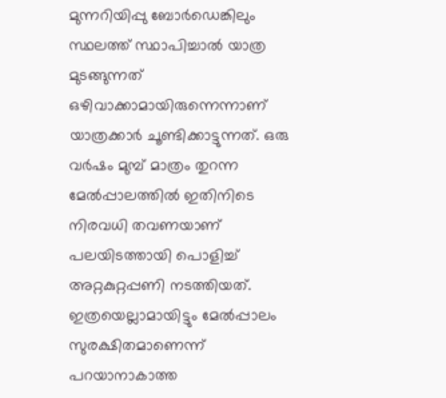മുന്നറിയിപ്പു ബോര്‍ഡെങ്കിലും സ്ഥലത്ത് സ്ഥാപിച്ചാല്‍ യാത്ര മുടങ്ങുന്നത് ഒഴിവാക്കാമായിരുന്നെന്നാണ് യാത്രക്കാര്‍ ചൂണ്ടിക്കാട്ടുന്നത്. ഒരു വര്‍ഷം മുമ്പ് മാത്രം തുറന്ന മേല്‍പ്പാലത്തില്‍ ഇതിനിടെ നിരവധി തവണയാണ് പലയിടത്തായി പൊളിച്ച്‌ അറ്റകുറ്റപ്പണി നടത്തിയത്. ഇത്രയെല്ലാമായിട്ടും മേല്‍പ്പാലം സുരക്ഷിതമാണെന്ന് പറയാനാകാത്ത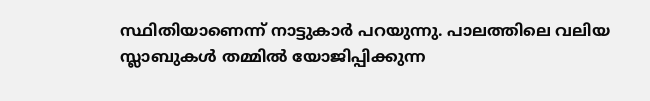സ്ഥിതിയാണെന്ന് നാട്ടുകാർ പറയുന്നു. പാലത്തിലെ വലിയ സ്ലാബുകള്‍ തമ്മില്‍ യോജിപ്പിക്കുന്ന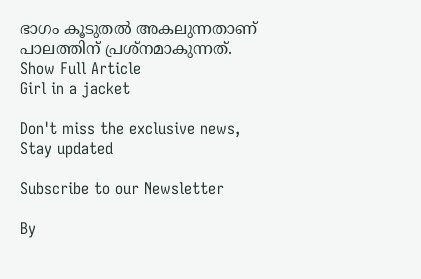ഭാഗം കൂടുതല്‍ അകലുന്നതാണ് പാലത്തിന് പ്രശ്നമാകുന്നത്.
Show Full Article
Girl in a jacket

Don't miss the exclusive news, Stay updated

Subscribe to our Newsletter

By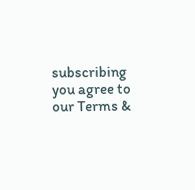subscribing you agree to our Terms &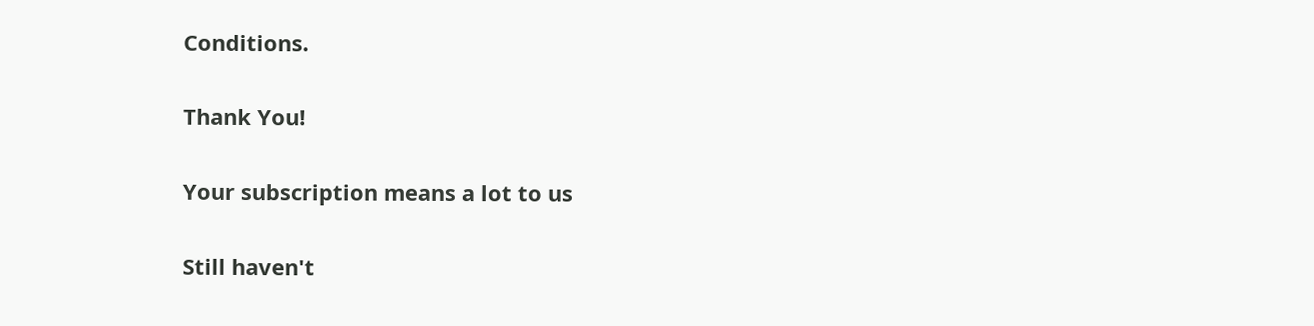Conditions.

Thank You!

Your subscription means a lot to us

Still haven't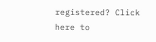registered? Click here to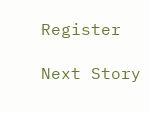Register

Next Story